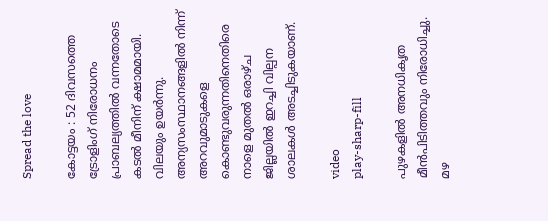Spread the love

കോട്ടയം : 52 ദിവസത്തെ ട്രോളിംഗ് നിരോധനം പ്രാബല്യത്തില്‍ വന്നതോടെ കടല്‍ മീനിന് ക്ഷാമമായി. വിലയും ഉയർന്നു. അന്യസംസ്ഥാനങ്ങളില്‍ നിന്ന് അറവുമാടുകളെ കൊണ്ടുവരുന്നതിനെതിരെ നാളെ മുതല്‍ ഒരാഴ്ച ജില്ലയില്‍ ഇറച്ചി വില്പന ശാലകള്‍ അടച്ചിടുകയാണ്.

video
play-sharp-fill

പുഴകളില്‍ അനധികൃത മീൻപിടിത്തവും നിരോധിച്ചു. മഴ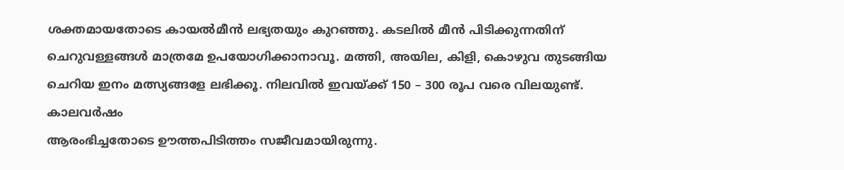ശക്തമായതോടെ കായല്‍മീൻ ലഭ്യതയും കുറഞ്ഞു. കടലില്‍ മീൻ പിടിക്കുന്നതിന് ചെറുവള്ളങ്ങള്‍ മാത്രമേ ഉപയോഗിക്കാനാവൂ. മത്തി, അയില, കിളി, കൊഴുവ തുടങ്ങിയ ചെറിയ ഇനം മത്സ്യങ്ങളേ ലഭിക്കൂ. നിലവില്‍ ഇവയ്ക്ക് 150 – 300 രൂപ വരെ വിലയുണ്ട്. കാലവർഷം
ആരംഭിച്ചതോടെ ഊത്തപിടിത്തം സജീവമായിരുന്നു.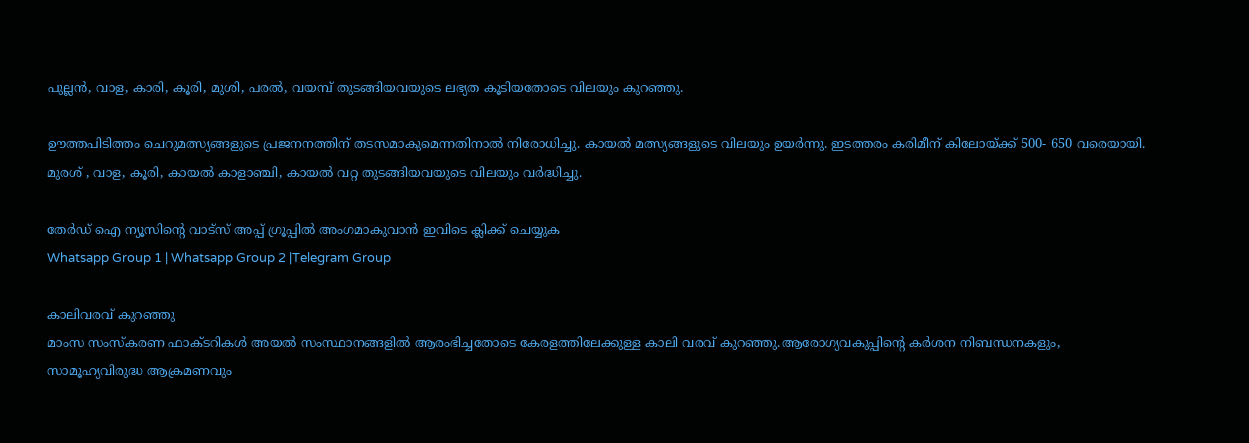പുല്ലൻ, വാള, കാരി, കൂരി, മുശി, പരല്‍, വയമ്പ് തുടങ്ങിയവയുടെ ലഭ്യത കൂടിയതോടെ വിലയും കുറഞ്ഞു.

ഊത്തപിടിത്തം ചെറുമത്സ്യങ്ങളുടെ പ്രജനനത്തിന് തടസമാകുമെന്നതിനാല്‍ നിരോധിച്ചു. കായല്‍ മത്സ്യങ്ങളുടെ വിലയും ഉയർന്നു. ഇടത്തരം കരിമീന് കിലോയ്ക്ക് 500- 650 വരെയായി. മുരശ് , വാള, കൂരി, കായല്‍ കാളാഞ്ചി, കായല്‍ വറ്റ തുടങ്ങിയവയുടെ വിലയും വർദ്ധിച്ചു.

തേർഡ് ഐ ന്യൂസിന്റെ വാട്സ് അപ്പ് ഗ്രൂപ്പിൽ അംഗമാകുവാൻ ഇവിടെ ക്ലിക്ക് ചെയ്യുക
Whatsapp Group 1 | Whatsapp Group 2 |Telegram Group

കാലിവരവ് കുറഞ്ഞു
മാംസ സംസ്കരണ ഫാക്ടറികള്‍ അയല്‍ സംസ്ഥാനങ്ങളില്‍ ആരംഭിച്ചതോടെ കേരളത്തിലേക്കുള്ള കാലി വരവ് കുറഞ്ഞു.ആരോഗ്യവകുപ്പിന്റെ കർശന നിബന്ധനകളും, സാമൂഹ്യവിരുദ്ധ ആക്രമണവും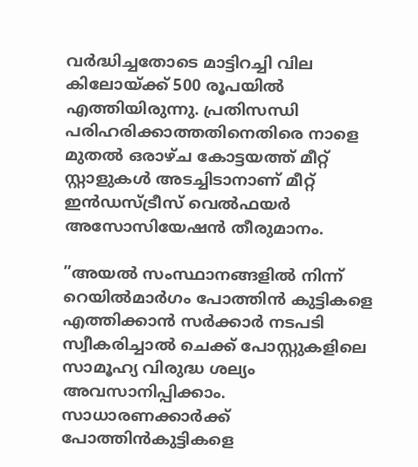വർദ്ധിച്ചതോടെ മാട്ടിറച്ചി വില കിലോയ്ക്ക് 500 രൂപയില്‍ എത്തിയിരുന്നു. പ്രതിസന്ധി പരിഹരിക്കാത്തതിനെതിരെ നാളെ മുതല്‍ ഒരാഴ്ച കോട്ടയത്ത് മീറ്റ് സ്റ്റാളുകള്‍ അടച്ചിടാനാണ് മീറ്റ് ഇൻഡസ്ട്രീസ് വെല്‍ഫയർ അസോസിയേഷൻ തീരുമാനം.

”അയല്‍ സംസ്ഥാനങ്ങളില്‍ നിന്ന് റെയില്‍മാർഗം പോത്തിൻ കുട്ടികളെ എത്തിക്കാൻ സർക്കാർ നടപടി സ്വീകരിച്ചാല്‍ ചെക്ക് പോസ്റ്റുകളിലെ സാമൂഹ്യ വിരുദ്ധ ശല്യം അവസാനിപ്പിക്കാം. സാധാരണക്കാർക്ക് പോത്തിൻകുട്ടികളെ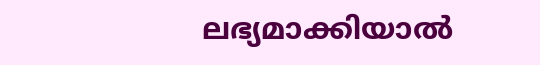ലഭ്യമാക്കിയാല്‍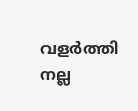വളർത്തി നല്ല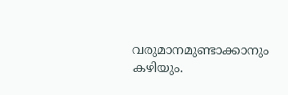വരുമാനമുണ്ടാക്കാനും കഴിയും.